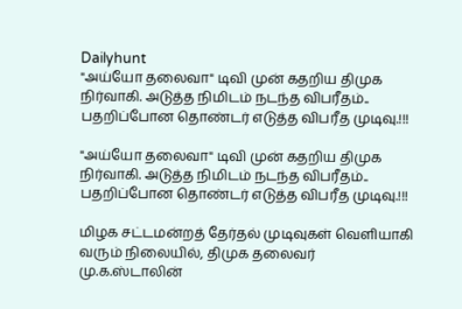Dailyhunt
"அய்யோ தலைவா" டிவி முன் கதறிய திமுக நிர்வாகி. அடுத்த நிமிடம் நடந்த விபரீதம்.. பதறிப்போன தொண்டர் எடுத்த விபரீத முடிவு.!!!

"அய்யோ தலைவா" டிவி முன் கதறிய திமுக நிர்வாகி. அடுத்த நிமிடம் நடந்த விபரீதம்.. பதறிப்போன தொண்டர் எடுத்த விபரீத முடிவு.!!!

மிழக சட்டமன்றத் தேர்தல் முடிவுகள் வெளியாகி வரும் நிலையில், திமுக தலைவர் மு.க.ஸ்டாலின்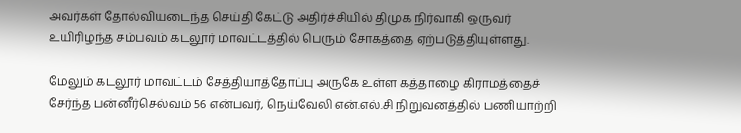அவர்கள் தோல்வியடைந்த செய்தி கேட்டு அதிர்ச்சியில் திமுக நிர்வாகி ஒருவர் உயிரிழந்த சம்பவம் கடலூர் மாவட்டத்தில் பெரும் சோகத்தை ஏற்படுத்தியுள்ளது.

மேலும் கடலூர் மாவட்டம் சேத்தியாத்தோப்பு அருகே உள்ள கத்தாழை கிராமத்தைச் சேர்ந்த பன்னீர்செல்வம் 56 என்பவர், நெய்வேலி என்.எல்.சி நிறுவனத்தில் பணியாற்றி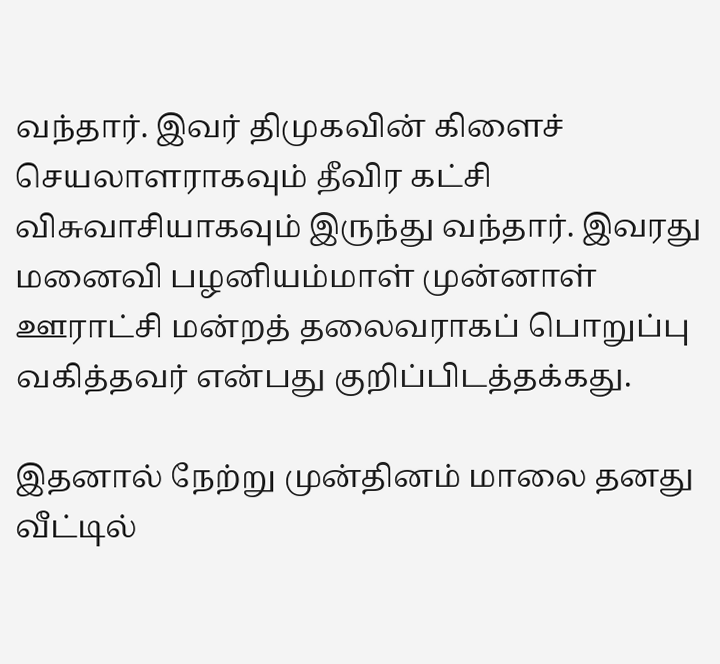வந்தார். இவர் திமுகவின் கிளைச் செயலாளராகவும் தீவிர கட்சி விசுவாசியாகவும் இருந்து வந்தார். இவரது மனைவி பழனியம்மாள் முன்னாள் ஊராட்சி மன்றத் தலைவராகப் பொறுப்பு வகித்தவர் என்பது குறிப்பிடத்தக்கது.

இதனால் நேற்று முன்தினம் மாலை தனது வீட்டில்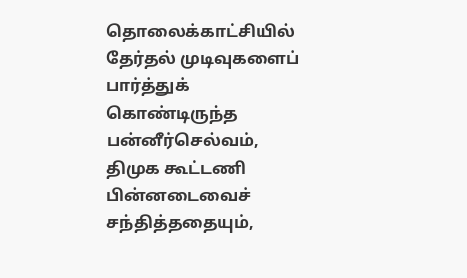தொலைக்காட்சியில் தேர்தல் முடிவுகளைப் பார்த்துக் கொண்டிருந்த பன்னீர்செல்வம், திமுக கூட்டணி பின்னடைவைச் சந்தித்ததையும்,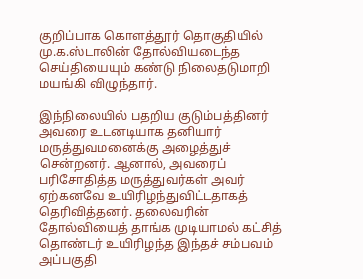குறிப்பாக கொளத்தூர் தொகுதியில் மு.க.ஸ்டாலின் தோல்வியடைந்த செய்தியையும் கண்டு நிலைதடுமாறி மயங்கி விழுந்தார்.

இந்நிலையில் பதறிய குடும்பத்தினர் அவரை உடனடியாக தனியார் மருத்துவமனைக்கு அழைத்துச் சென்றனர். ஆனால், அவரைப் பரிசோதித்த மருத்துவர்கள் அவர் ஏற்கனவே உயிரிழந்துவிட்டதாகத் தெரிவித்தனர். தலைவரின் தோல்வியைத் தாங்க முடியாமல் கட்சித் தொண்டர் உயிரிழந்த இந்தச் சம்பவம் அப்பகுதி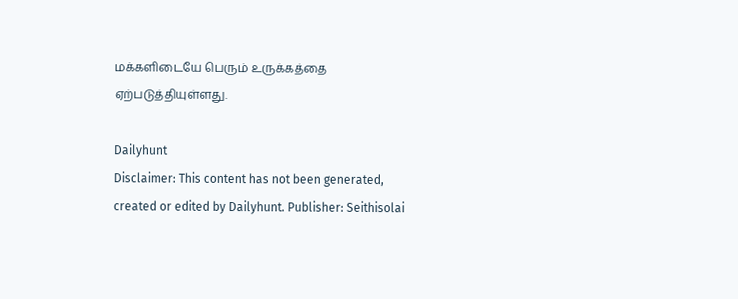மக்களிடையே பெரும் உருக்கத்தை ஏற்படுத்தியுள்ளது.

Dailyhunt
Disclaimer: This content has not been generated, created or edited by Dailyhunt. Publisher: Seithisolai